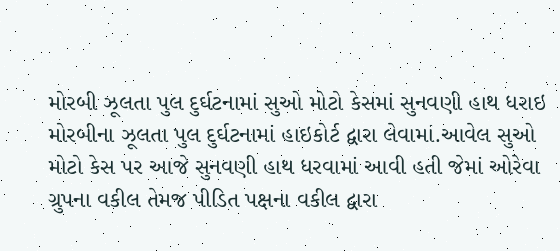મોરબી ઝૂલતા પુલ દુર્ઘટનામાં સુઓ મોટો કેસમાં સુનવણી હાથ ધરાઇ
મોરબીના ઝૂલતા પુલ દુર્ઘટનામાં હાઇકોર્ટ દ્વારા લેવામાં.આવેલ સુઓ મોટો કેસ પર આજે સુનવણી હાથ ધરવામાં આવી હતી જેમાં ઓરેવા ગ્રુપના વકીલ તેમજ પીડિત પક્ષના વકીલ દ્વારા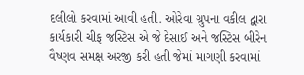દલીલો કરવામાં આવી હતી. ઓરેવા ગ્રુપના વકીલ દ્વારા કાર્યકારી ચીફ જસ્ટિસ એ જે દેસાઈ અને જસ્ટિસ બીરેન વૈષ્ણવ સમક્ષ અરજી કરી હતી જેમાં માગણી કરવામાં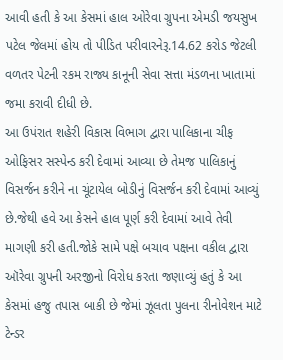આવી હતી કે આ કેસમાં હાલ ઓરેવા ગ્રુપના એમડી જયસુખ પટેલ જેલમાં હોય તો પીડિત પરીવારનેરૂ.14.62 કરોડ જેટલી વળતર પેટની રકમ રાજ્ય કાનૂની સેવા સત્તા મંડળના ખાતામાં જમા કરાવી દીધી છે.
આ ઉપંરાત શહેરી વિકાસ વિભાગ દ્વારા પાલિકાના ચીફ ઓફિસર સસ્પેન્ડ કરી દેવામાં આવ્યા છે તેમજ પાલિકાનું વિસર્જન કરીને ના ચૂંટાયેલ બોડીનું વિસર્જન કરી દેવામાં આવ્યું છે.જેથી હવે આ કેસને હાલ પૂર્ણ કરી દેવામાં આવે તેવી માગણી કરી હતી.જોકે સામે પક્ષે બચાવ પક્ષના વકીલ દ્વારા ઑરેવા ગ્રુપની અરજીનો વિરોધ કરતા જણાવ્યું હતું કે આ કેસમાં હજુ તપાસ બાકી છે જેમાં ઝૂલતા પુલના રીનોવેશન માટે ટેન્ડર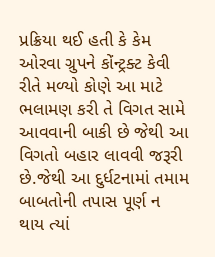પ્રક્રિયા થઈ હતી કે કેમ ઓરવા ગ્રુપને કોંન્ટ્રક્ટ કેવી રીતે મળ્યો કોણે આ માટે ભલામણ કરી તે વિગત સામે આવવાની બાકી છે જેથી આ વિગતો બહાર લાવવી જરૂરી છે.જેથી આ દુર્ધટનામાં તમામ બાબતોની તપાસ પૂર્ણ ન થાય ત્યાં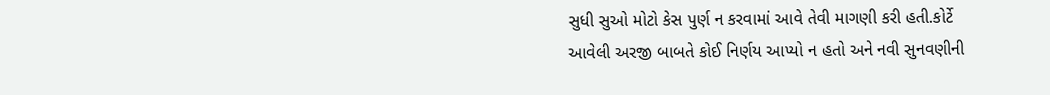સુધી સુઓ મોટો કેસ પુર્ણ ન કરવામાં આવે તેવી માગણી કરી હતી.કોર્ટે આવેલી અરજી બાબતે કોઈ નિર્ણય આપ્યો ન હતો અને નવી સુનવણીની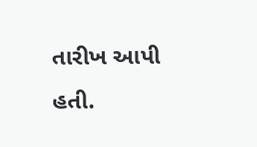તારીખ આપી હતી.